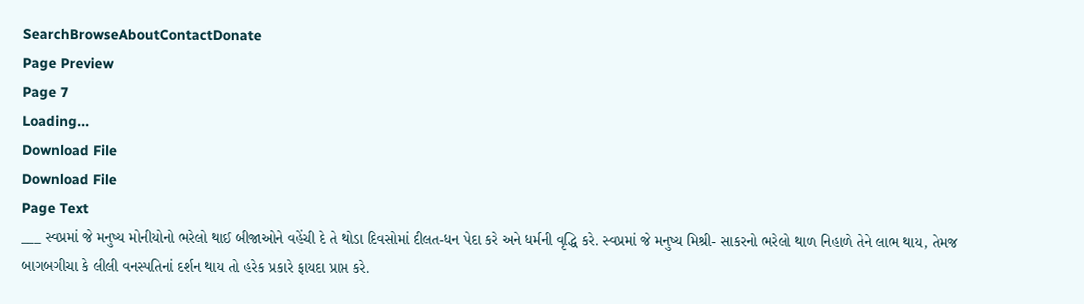SearchBrowseAboutContactDonate
Page Preview
Page 7
Loading...
Download File
Download File
Page Text
___ સ્વપ્રમાં જે મનુષ્ય મોનીયોનો ભરેલો થાઈ બીજાઓને વહેંચી દે તે થોડા દિવસોમાં દીલત-ધન પેદા કરે અને ધર્મની વૃદ્ધિ કરે. સ્વપ્રમાં જે મનુષ્ય મિશ્રી- સાકરનો ભરેલો થાળ નિહાળે તેને લાભ થાય, તેમજ બાગબગીચા કે લીલી વનસ્પતિનાં દર્શન થાય તો હરેક પ્રકારે ફાયદા પ્રાપ્ત કરે.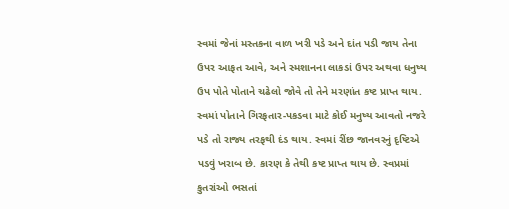સ્વમાં જેનાં મસ્તકના વાળ ખરી પડે અને દાંત પડી જાય તેના ઉપર આફત આવે, અને સ્મશાનના લાકડાં ઉપર અથવા ધનુષ્ય ઉપ પોતે પોતાને ચઢેલો જોવે તો તેને મરણાંત કષ્ટ પ્રાપ્ત થાય. સ્વમાં પોતાને ગિરફતાર-પકડવા માટે કોઈ મનુષ્ય આવતો નજરે પડે તો રાજ્ય તરફથી દંડ થાય. સ્વમાં રીંછ જાનવરનું દૃષ્ટિએ પડવું ખરાબ છે. કારણ કે તેથી કષ્ટ પ્રાપ્ત થાય છે. સ્વપ્રમાં કુતરાંઓ ભસતાં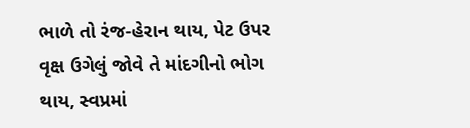ભાળે તો રંજ-હેરાન થાય, પેટ ઉપર વૃક્ષ ઉગેલું જોવે તે માંદગીનો ભોગ થાય, સ્વપ્રમાં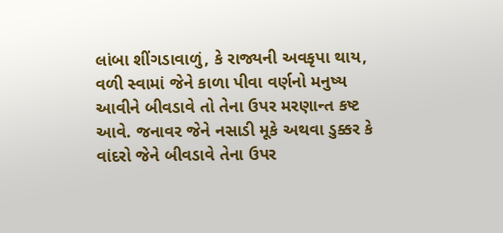લાંબા શીંગડાવાળું, કે રાજ્યની અવકૃપા થાય, વળી સ્વામાં જેને કાળા પીવા વર્ણનો મનુષ્ય આવીને બીવડાવે તો તેના ઉપર મરણાન્ત કષ્ટ આવે. જનાવર જેને નસાડી મૂકે અથવા ડુક્કર કે વાંદરો જેને બીવડાવે તેના ઉપર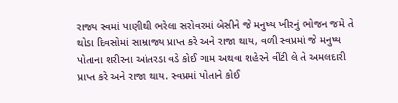રાજ્ય સ્વમાં પાણીથી ભરેલા સરોવરમાં બેસીને જે મનુષ્ય ખીરનું ભોજન જમે તે થોડા દિવસોમાં સામ્રાજ્ય પ્રાપ્ત કરે અને રાજા થાય, વળી સ્વપ્રમાં જે મનુષ્ય પોતાના શરીરના આંતરડા વડે કોઈ ગામ અથવા શહેરને વીંટી લે તે અમલદારી પ્રાપ્ત કરે અને રાજા થાય. સ્વપ્રમાં પોતાને કોઈ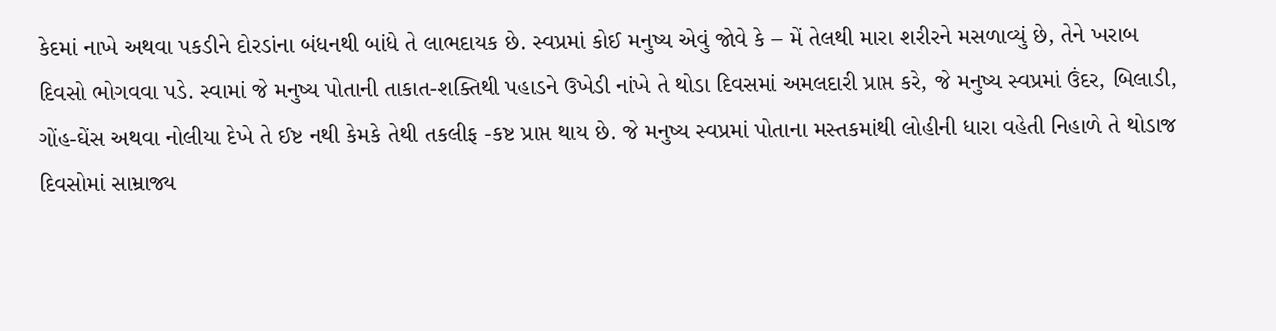કેદમાં નાખે અથવા પકડીને દોરડાંના બંધનથી બાંધે તે લાભદાયક છે. સ્વપ્રમાં કોઈ મનુષ્ય એવું જોવે કે – મેં તેલથી મારા શરીરને મસળાવ્યું છે, તેને ખરાબ દિવસો ભોગવવા પડે. સ્વામાં જે મનુષ્ય પોતાની તાકાત-શક્તિથી પહાડને ઉખેડી નાંખે તે થોડા દિવસમાં અમલદારી પ્રાપ્ત કરે, જે મનુષ્ય સ્વપ્રમાં ઉંદર, બિલાડી, ગોંહ-ઘેંસ અથવા નોલીયા દેખે તે ઈષ્ટ નથી કેમકે તેથી તકલીફ -કષ્ટ પ્રાપ્ત થાય છે. જે મનુષ્ય સ્વપ્રમાં પોતાના મસ્તકમાંથી લોહીની ધારા વહેતી નિહાળે તે થોડાજ દિવસોમાં સામ્રાજ્ય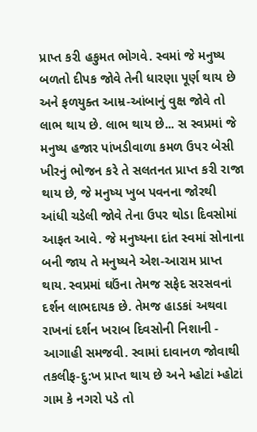પ્રાપ્ત કરી હકુમત ભોગવે. સ્વમાં જે મનુષ્ય બળતો દીપક જોવે તેની ધારણા પૂર્ણ થાય છે અને ફળયુક્ત આમ્ર-આંબાનું વુક્ષ જોવે તો લાભ થાય છે. લાભ થાય છે... સ સ્વપ્રમાં જે મનુષ્ય હજાર પાંખડીવાળા કમળ ઉપર બેસી ખીરનું ભોજન કરે તે સલતનત પ્રાપ્ત કરી રાજા થાય છે, જે મનુષ્ય ખુબ પવનના જોરથી આંધી ચડેલી જોવે તેના ઉપર થોડા દિવસોમાં આફત આવે. જે મનુષ્યના દાંત સ્વમાં સોનાના બની જાય તે મનુષ્યને એશ-આરામ પ્રાપ્ત થાય. સ્વપ્રમાં ઘઉંના તેમજ સફેદ સરસવનાં દર્શન લાભદાયક છે. તેમજ હાડકાં અથવા રાખનાં દર્શન ખરાબ દિવસોની નિશાની - આગાહી સમજવી. સ્વામાં દાવાનળ જોવાથી તકલીફ-દુ:ખ પ્રાપ્ત થાય છે અને મ્હોટાં મ્હોટાં ગામ કે નગરો પડે તો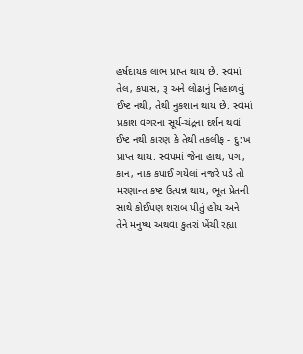હર્ષદાયક લાભ પ્રાપ્ત થાય છે. સ્વમાં તેલ, કપાસ, રૂ અને લોઢાનું નિહાળવું ઈષ્ટ નથી, તેથી નુકશાન થાય છે. સ્વમાં પ્રકાશ વગરના સૂર્ય-ચંદ્રના દર્શન થવાં ઈષ્ટ નથી કારણ કે તેથી તકલીફ - દુ:ખ પ્રાપ્ત થાય. સ્વપમાં જેના હાથ, પગ, કાન, નાક કપાઈ ગયેલાં નજરે પડે તો મરણાન્ત કષ્ટ ઉત્પન્ન થાય, ભૂત પ્રેતની સાથે કોઈપણ શરાબ પીતું હોય અને તેને મનુષ્ય અથવા કુતરાં ખેંચી રહ્યા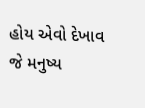હોય એવો દેખાવ જે મનુષ્ય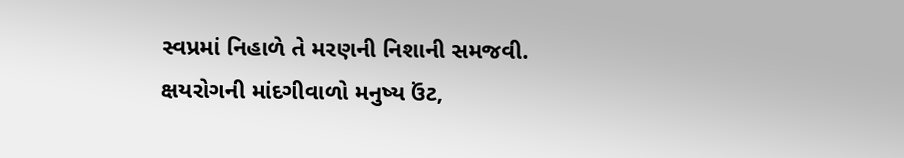સ્વપ્રમાં નિહાળે તે મરણની નિશાની સમજવી. ક્ષયરોગની માંદગીવાળો મનુષ્ય ઉંટ,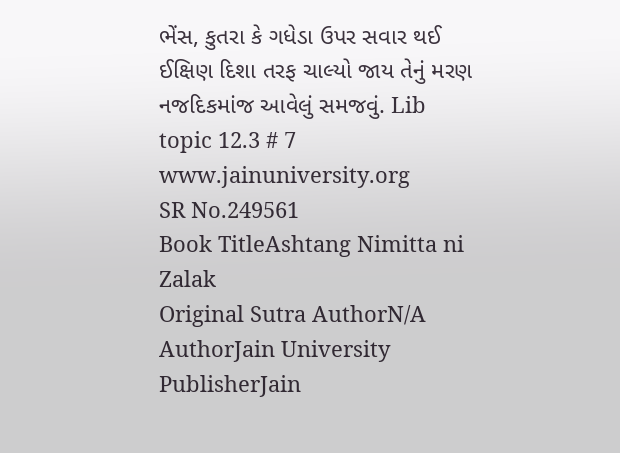ભેંસ, કુતરા કે ગધેડા ઉપર સવાર થઈ ઈક્ષિણ દિશા તરફ ચાલ્યો જાય તેનું મરણ નજદિકમાંજ આવેલું સમજવું. Lib topic 12.3 # 7 www.jainuniversity.org
SR No.249561
Book TitleAshtang Nimitta ni Zalak
Original Sutra AuthorN/A
AuthorJain University
PublisherJain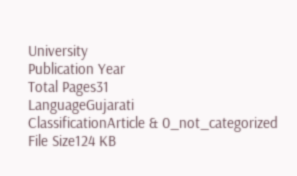University
Publication Year
Total Pages31
LanguageGujarati
ClassificationArticle & 0_not_categorized
File Size124 KB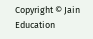Copyright © Jain Education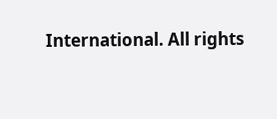International. All rights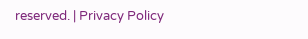reserved. | Privacy Policy